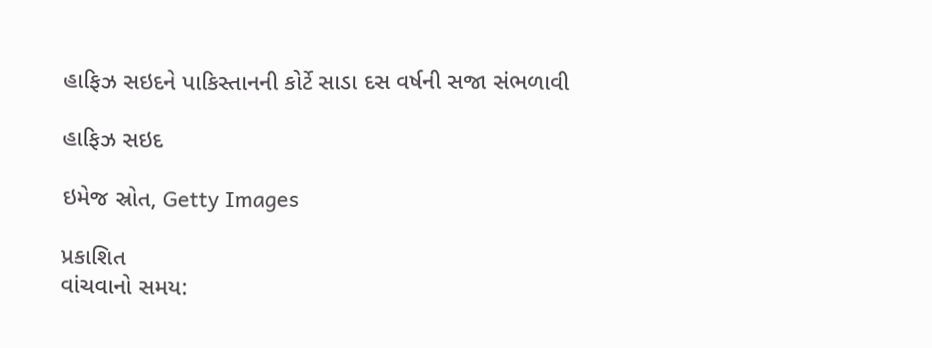હાફિઝ સઇદને પાકિસ્તાનની કોર્ટે સાડા દસ વર્ષની સજા સંભળાવી

હાફિઝ સઇદ

ઇમેજ સ્રોત, Getty Images

પ્રકાશિત
વાંચવાનો સમય: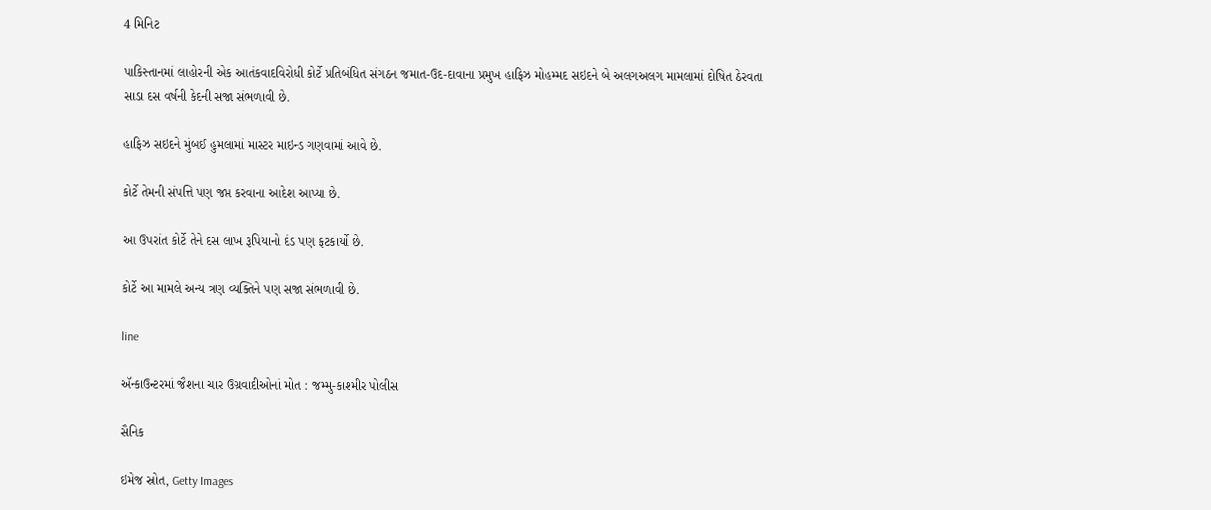4 મિનિટ

પાકિસ્તાનમાં લાહોરની એક આતંકવાદવિરોધી કોર્ટે પ્રતિબંધિત સંગઠન જમાત-ઉદ-દાવાના પ્રમુખ હાફિઝ મોહમ્મદ સઇદને બે અલગઅલગ મામલામાં દોષિત ઠેરવતા સાડા દસ વર્ષની કેદની સજા સંભળાવી છે.

હાફિઝ સઇદને મુંબઈ હુમલામાં માસ્ટર માઇન્ડ ગણવામાં આવે છે.

કોર્ટે તેમની સંપત્તિ પણ જપ્ત કરવાના આદેશ આપ્યા છે.

આ ઉપરાંત કોર્ટે તેને દસ લાખ રૂપિયાનો દંડ પણ ફટકાર્યો છે.

કોર્ટે આ મામલે અન્ય ત્રણ વ્યક્તિને પણ સજા સંભળાવી છે.

line

ઍન્કાઉન્ટરમાં જૈશના ચાર ઉગ્રવાદીઓનાં મોત : જમ્મુ-કાશ્મીર પોલીસ

સૈનિક

ઇમેજ સ્રોત, Getty Images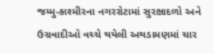જમ્મુ-કાશ્મીરના નગરરોટામાં સુરક્ષાદળો અને ઉગ્રવાદીઓ વચ્ચે થયેલી અથડામણમાં ચાર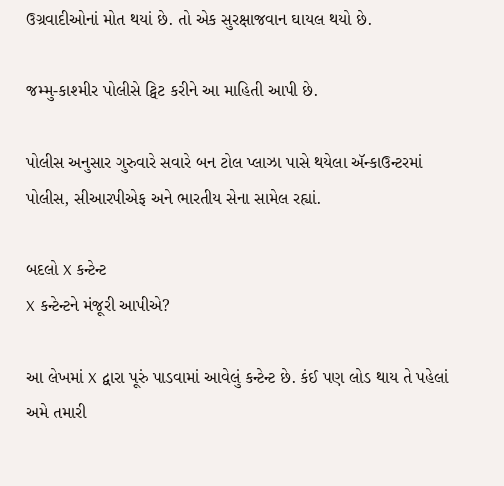ઉગ્રવાદીઓનાં મોત થયાં છે. તો એક સુરક્ષાજવાન ઘાયલ થયો છે.

જમ્મુ-કાશ્મીર પોલીસે ટ્વિટ કરીને આ માહિતી આપી છે.

પોલીસ અનુસાર ગુરુવારે સવારે બન ટોલ પ્લાઝા પાસે થયેલા ઍન્કાઉન્ટરમાં પોલીસ, સીઆરપીએફ અને ભારતીય સેના સામેલ રહ્યાં.

બદલો X કન્ટેન્ટ
X કન્ટેન્ટને મંજૂરી આપીએ?

આ લેખમાં X દ્વારા પૂરું પાડવામાં આવેલું કન્ટેન્ટ છે. કંઈ પણ લોડ થાય તે પહેલાં અમે તમારી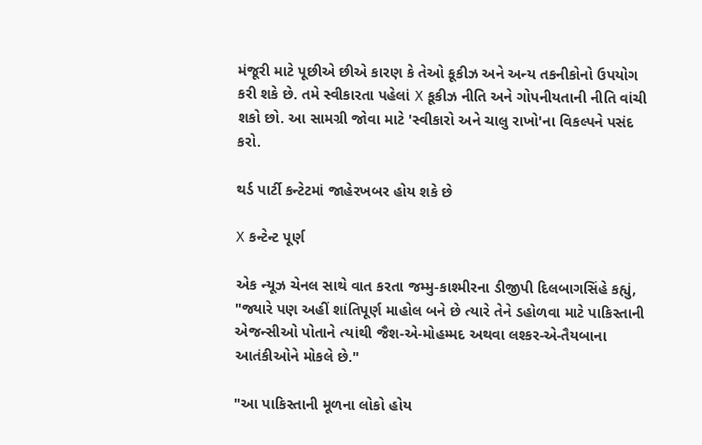મંજૂરી માટે પૂછીએ છીએ કારણ કે તેઓ કૂકીઝ અને અન્ય તકનીકોનો ઉપયોગ કરી શકે છે. તમે સ્વીકારતા પહેલાં X કૂકીઝ નીતિ અને ગોપનીયતાની નીતિ વાંચી શકો છો. આ સામગ્રી જોવા માટે 'સ્વીકારો અને ચાલુ રાખો'ના વિકલ્પને પસંદ કરો.

થર્ડ પાર્ટી કન્ટેટમાં જાહેરખબર હોય શકે છે

X કન્ટેન્ટ પૂર્ણ

એક ન્યૂઝ ચેનલ સાથે વાત કરતા જમ્મુ-કાશ્મીરના ડીજીપી દિલબાગસિંહે કહ્યું, "જ્યારે પણ અહીં શાંતિપૂર્ણ માહોલ બને છે ત્યારે તેને ડહોળવા માટે પાકિસ્તાની એજન્સીઓ પોતાને ત્યાંથી જૈશ-એ-મોહમ્મદ અથવા લશ્કર-એ-તૈયબાના આતંકીઓને મોકલે છે."

"આ પાકિસ્તાની મૂળના લોકો હોય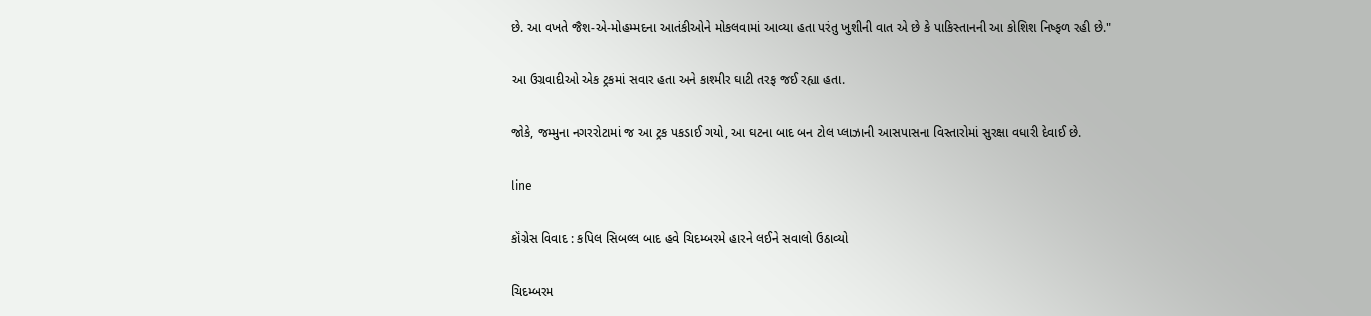છે. આ વખતે જૈશ-એ-મોહમ્મદના આતંકીઓને મોકલવામાં આવ્યા હતા પરંતુ ખુશીની વાત એ છે કે પાકિસ્તાનની આ કોશિશ નિષ્ફળ રહી છે."

આ ઉગ્રવાદીઓ એક ટ્રકમાં સવાર હતા અને કાશ્મીર ઘાટી તરફ જઈ રહ્યા હતા.

જોકે, જમ્મુના નગરરોટામાં જ આ ટ્રક પકડાઈ ગયો, આ ઘટના બાદ બન ટોલ પ્લાઝાની આસપાસના વિસ્તારોમાં સુરક્ષા વધારી દેવાઈ છે.

line

કૉંગ્રેસ વિવાદ : કપિલ સિબલ્લ બાદ હવે ચિદમ્બરમે હારને લઈને સવાલો ઉઠાવ્યો

ચિદમ્બરમ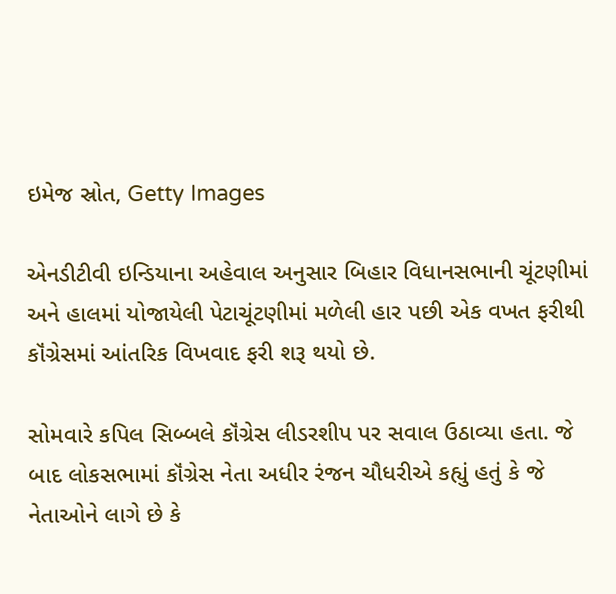ઇમેજ સ્રોત, Getty Images

એનડીટીવી ઇન્ડિયાના અહેવાલ અનુસાર બિહાર વિધાનસભાની ચૂંટણીમાં અને હાલમાં યોજાયેલી પેટાચૂંટણીમાં મળેલી હાર પછી એક વખત ફરીથી કૉંગ્રેસમાં આંતરિક વિખવાદ ફરી શરૂ થયો છે.

સોમવારે કપિલ સિબ્બલે કૉંગ્રેસ લીડરશીપ પર સવાલ ઉઠાવ્યા હતા. જે બાદ લોકસભામાં કૉંગ્રેસ નેતા અધીર રંજન ચૌધરીએ કહ્યું હતું કે જે નેતાઓને લાગે છે કે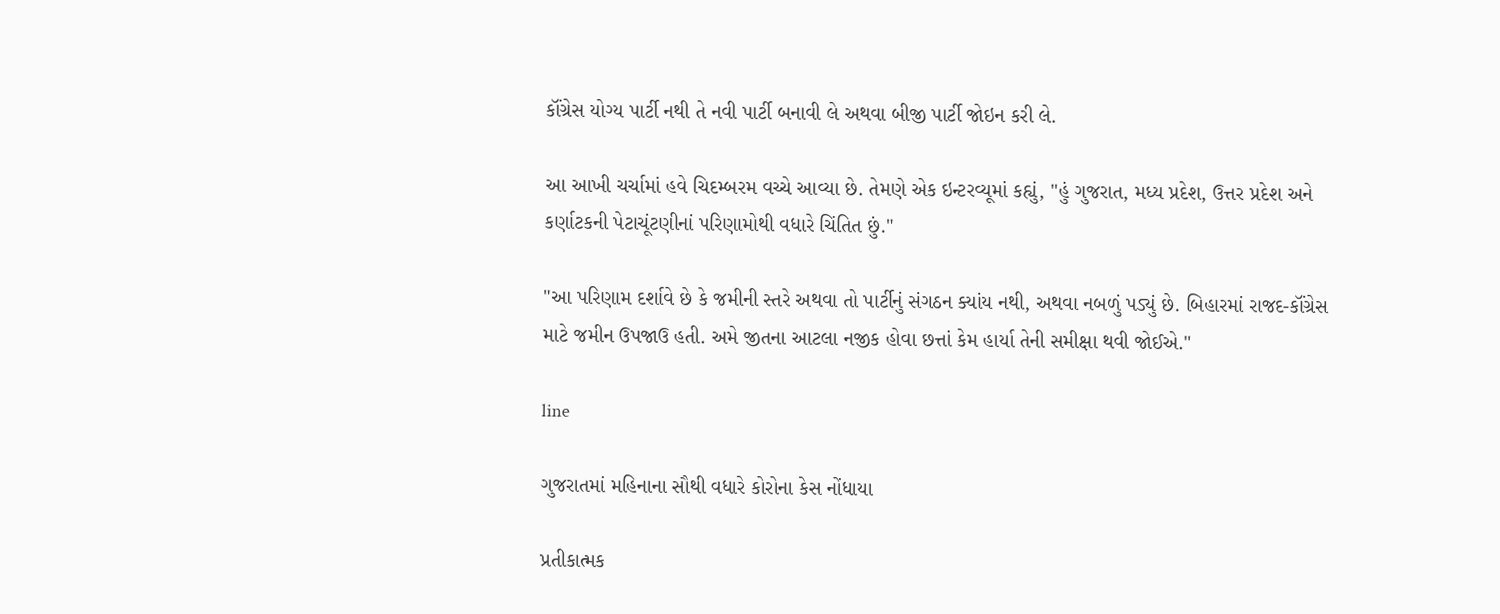કૉંગ્રેસ યોગ્ય પાર્ટી નથી તે નવી પાર્ટી બનાવી લે અથવા બીજી પાર્ટી જોઇન કરી લે.

આ આખી ચર્ચામાં હવે ચિદમ્બરમ વચ્ચે આવ્યા છે. તેમણે એક ઇન્ટરવ્યૂમાં કહ્યું, "હું ગુજરાત, મધ્ય પ્રદેશ, ઉત્તર પ્રદેશ અને કર્ણાટકની પેટાચૂંટણીનાં પરિણામોથી વધારે ચિંતિત છું."

"આ પરિણામ દર્શાવે છે કે જમીની સ્તરે અથવા તો પાર્ટીનું સંગઠન ક્યાંય નથી, અથવા નબળું પડ્યું છે. બિહારમાં રાજદ-કૉંગ્રેસ માટે જમીન ઉપજાઉ હતી. અમે જીતના આટલા નજીક હોવા છત્તાં કેમ હાર્યા તેની સમીક્ષા થવી જોઈએ."

line

ગુજરાતમાં મહિનાના સૌથી વધારે કોરોના કેસ નોંધાયા

પ્રતીકાત્મક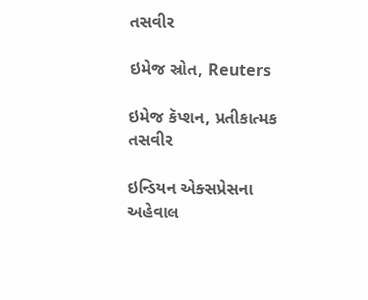તસવીર

ઇમેજ સ્રોત, Reuters

ઇમેજ કૅપ્શન, પ્રતીકાત્મક તસવીર

ઇન્ડિયન એક્સપ્રેસના અહેવાલ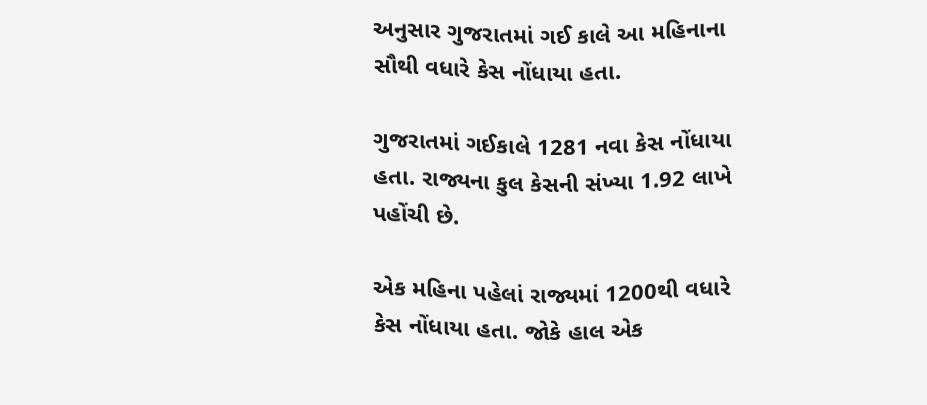અનુસાર ગુજરાતમાં ગઈ કાલે આ મહિનાના સૌથી વધારે કેસ નોંધાયા હતા.

ગુજરાતમાં ગઈકાલે 1281 નવા કેસ નોંધાયા હતા. રાજ્યના કુલ કેસની સંખ્યા 1.92 લાખે પહોંચી છે.

એક મહિના પહેલાં રાજ્યમાં 1200થી વધારે કેસ નોંધાયા હતા. જોકે હાલ એક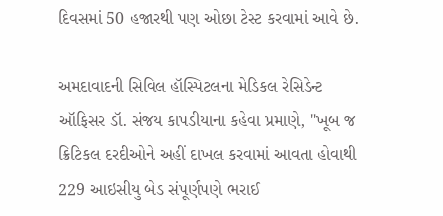દિવસમાં 50 હજારથી પણ ઓછા ટેસ્ટ કરવામાં આવે છે.

અમદાવાદની સિવિલ હૉસ્પિટલના મેડિકલ રેસિડેન્ટ ઑફિસર ડૉ. સંજય કાપડીયાના કહેવા પ્રમાણે, "ખૂબ જ ક્રિટિકલ દરદીઓને અહીં દાખલ કરવામાં આવતા હોવાથી 229 આઇસીયુ બેડ સંપૂર્ણપણે ભરાઈ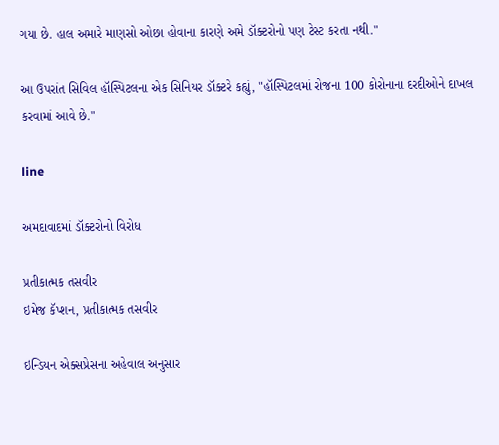ગયા છે. હાલ અમારે માણસો ઓછા હોવાના કારણે અમે ડૉક્ટરોનો પણ ટેસ્ટ કરતા નથી."

આ ઉપરાંત સિવિલ હૉસ્પિટલના એક સિનિયર ડૉક્ટરે કહ્યું, "હૉસ્પિટલમાં રોજના 100 કોરોનાના દરદીઓને દાખલ કરવામાં આવે છે."

line

અમદાવાદમાં ડૉક્ટરોનો વિરોધ

પ્રતીકાત્મક તસવીર
ઇમેજ કૅપ્શન, પ્રતીકાત્મક તસવીર

ઇન્ડિયન એક્સપ્રેસના અહેવાલ અનુસાર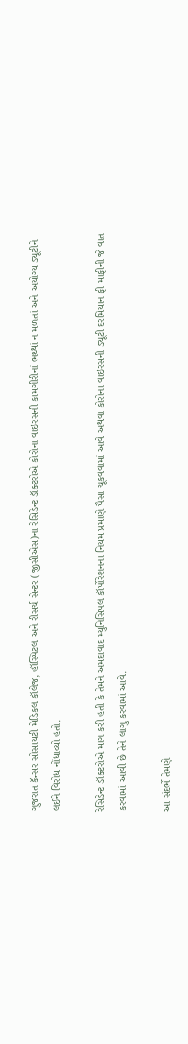ગુજરાત કૅન્સર સોસાયટી મેડિકલ કૉલેજ, હૉસ્પિટલ અને રીસર્ચ સેન્ટર (જીસીએસ)ના રેસિડેન્ટ ડૉક્ટરોએ કોરોના વાઇરસની કામગીરીનાં ભથ્થાં ન મળતાં અને અયોગ્ય ડ્યૂટીને લઈને વિરોધ નોંધાવ્યો હતો.

રેસિડેન્ટ ડૉક્ટરોએ માગ કરી હતી કે તેમને અમદાવાદ મ્યુનિસિપલ કૉર્પોરેશનના નિયમ પ્રમાણે પૈસા ચૂકવવામાં આવે અથવા કોરોના વાઇરસની ડ્યૂટી દરમિયાન ફી માફીની જે વાત કરવામાં આવી છે તેને લાગુ કરવામાં આવે.

આ સંદર્ભે તેમણે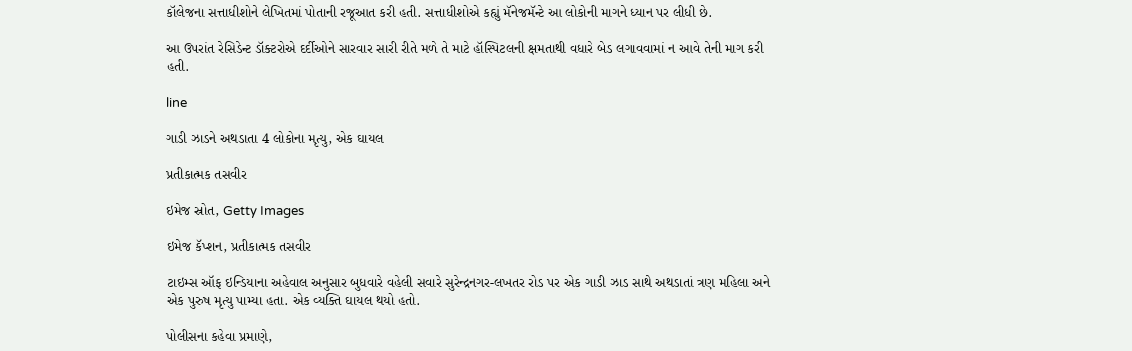કૉલેજના સત્તાધીશોને લેખિતમાં પોતાની રજૂઆત કરી હતી. સત્તાધીશોએ કહ્યું મૅનેજમૅન્ટે આ લોકોની માગને ધ્યાન પર લીધી છે.

આ ઉપરાંત રેસિડેન્ટ ડૉક્ટરોએ દર્દીઓને સારવાર સારી રીતે મળે તે માટે હૉસ્પિટલની ક્ષમતાથી વધારે બેડ લગાવવામાં ન આવે તેની માગ કરી હતી.

line

ગાડી ઝાડને અથડાતા 4 લોકોના મૃત્યુ, એક ઘાયલ

પ્રતીકાત્મક તસવીર

ઇમેજ સ્રોત, Getty Images

ઇમેજ કૅપ્શન, પ્રતીકાત્મક તસવીર

ટાઇમ્સ ઑફ ઇન્ડિયાના અહેવાલ અનુસાર બુધવારે વહેલી સવારે સુરેન્દ્રનગર-લખતર રોડ પર એક ગાડી ઝાડ સાથે અથડાતાં ત્રણ મહિલા અને એક પુરુષ મૃત્યુ પામ્યા હતા. એક વ્યક્તિ ઘાયલ થયો હતો.

પોલીસના કહેવા પ્રમાણે,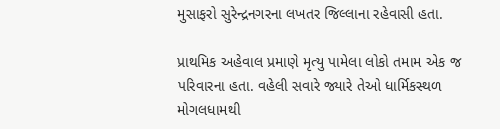મુસાફરો સુરેન્દ્રનગરના લખતર જિલ્લાના રહેવાસી હતા.

પ્રાથમિક અહેવાલ પ્રમાણે મૃત્યુ પામેલા લોકો તમામ એક જ પરિવારના હતા. વહેલી સવારે જ્યારે તેઓ ધાર્મિકસ્થળ મોગલધામથી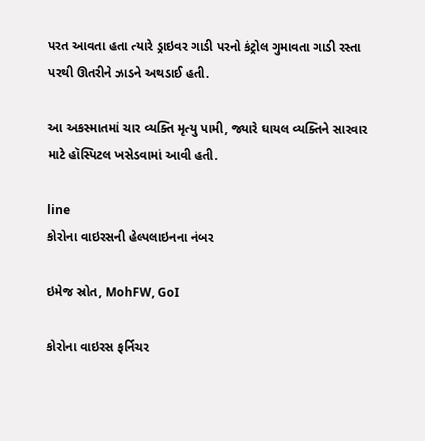પરત આવતા હતા ત્યારે ડ્રાઇવર ગાડી પરનો કંટ્રોલ ગુમાવતા ગાડી રસ્તા પરથી ઊતરીને ઝાડને અથડાઈ હતી.

આ અકસ્માતમાં ચાર વ્યક્તિ મૃત્યુ પામી, જ્યારે ઘાયલ વ્યક્તિને સારવાર માટે હૉસ્પિટલ ખસેડવામાં આવી હતી.

line
કોરોના વાઇરસની હેલ્પલાઇનના નંબર

ઇમેજ સ્રોત, MohFW, GoI

કોરોના વાઇરસ ફર્નિચર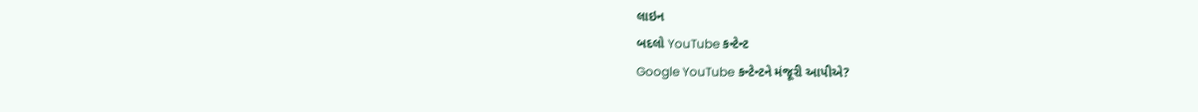લાઇન
બદલો YouTube કન્ટેન્ટ
Google YouTube કન્ટેન્ટને મંજૂરી આપીએ?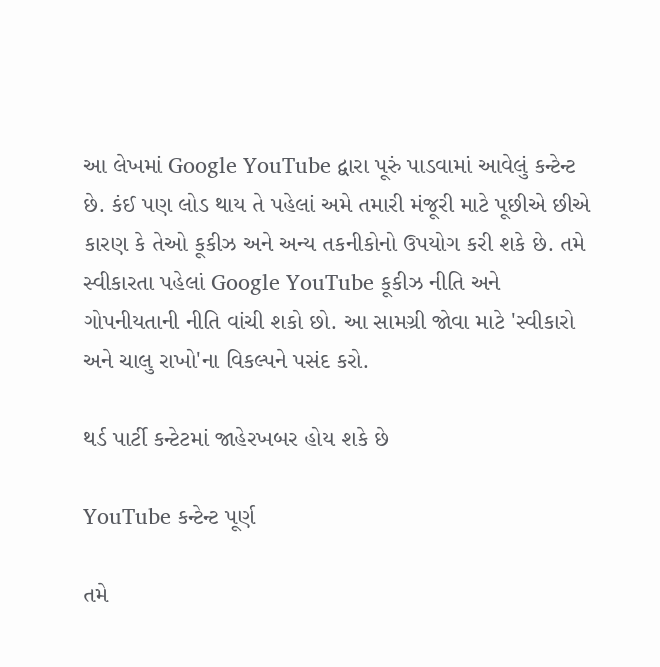આ લેખમાં Google YouTube દ્વારા પૂરું પાડવામાં આવેલું કન્ટેન્ટ છે. કંઈ પણ લોડ થાય તે પહેલાં અમે તમારી મંજૂરી માટે પૂછીએ છીએ કારણ કે તેઓ કૂકીઝ અને અન્ય તકનીકોનો ઉપયોગ કરી શકે છે. તમે સ્વીકારતા પહેલાં Google YouTube કૂકીઝ નીતિ અને ગોપનીયતાની નીતિ વાંચી શકો છો. આ સામગ્રી જોવા માટે 'સ્વીકારો અને ચાલુ રાખો'ના વિકલ્પને પસંદ કરો.

થર્ડ પાર્ટી કન્ટેટમાં જાહેરખબર હોય શકે છે

YouTube કન્ટેન્ટ પૂર્ણ

તમે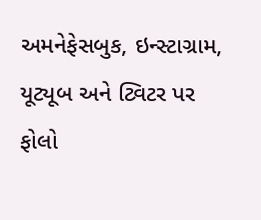અમનેફેસબુક, ઇન્સ્ટાગ્રામ, યૂટ્યૂબ અને ટ્વિટર પર ફોલો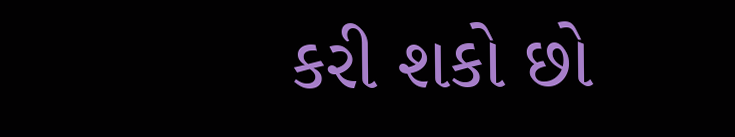કરી શકો છો